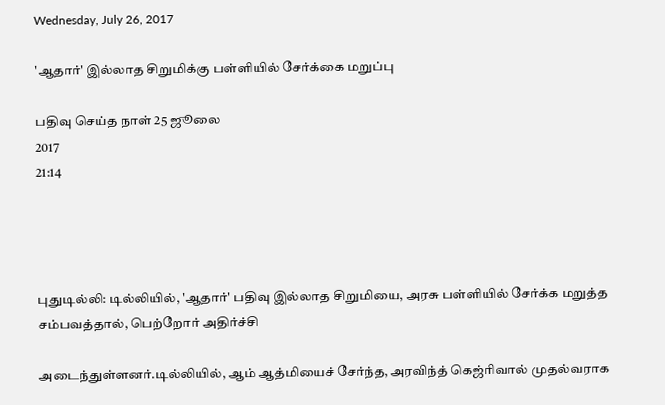Wednesday, July 26, 2017

'ஆதார்' இல்லாத சிறுமிக்கு பள்ளியில் சேர்க்கை மறுப்பு

பதிவு செய்த நாள் 25 ஜூலை
2017
21:14




புதுடில்லி: டில்லியில், 'ஆதார்' பதிவு இல்லாத சிறுமியை, அரசு பள்ளியில் சேர்க்க மறுத்த சம்பவத்தால், பெற்றோர் அதிர்ச்சி

அடைந்துள்ளனர்.டில்லியில், ஆம் ஆத்மியைச் சேர்ந்த, அரவிந்த் கெஜ்ரிவால் முதல்வராக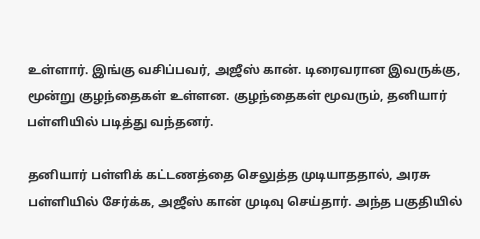உள்ளார். இங்கு வசிப்பவர், அஜீஸ் கான். டிரைவரான இவருக்கு, மூன்று குழந்தைகள் உள்ளன. குழந்தைகள் மூவரும், தனியார் பள்ளியில் படித்து வந்தனர்.

தனியார் பள்ளிக் கட்டணத்தை செலுத்த முடியாததால், அரசு பள்ளியில் சேர்க்க, அஜீஸ் கான் முடிவு செய்தார். அந்த பகுதியில்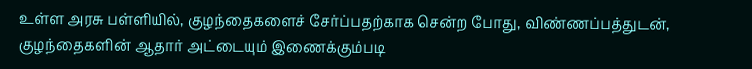உள்ள அரசு பள்ளியில், குழந்தைகளைச் சேர்ப்பதற்காக சென்ற போது, விண்ணப்பத்துடன், குழந்தைகளின் ஆதார் அட்டையும் இணைக்கும்படி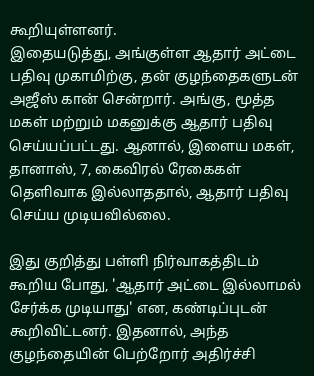கூறியுள்ளனர்.
இதையடுத்து, அங்குள்ள ஆதார் அட்டை பதிவு முகாமிற்கு, தன் குழந்தைகளுடன் அஜீஸ் கான் சென்றார். அங்கு, மூத்த மகள் மற்றும் மகனுக்கு ஆதார் பதிவு செய்யப்பட்டது. ஆனால், இளைய மகள், தானாஸ், 7, கைவிரல் ரேகைகள் தெளிவாக இல்லாததால், ஆதார் பதிவு செய்ய முடியவில்லை.

இது குறித்து பள்ளி நிர்வாகத்திடம் கூறிய போது, 'ஆதார் அட்டை இல்லாமல் சேர்க்க முடியாது' என, கண்டிப்புடன் கூறிவிட்டனர். இதனால், அந்த குழந்தையின் பெற்றோர் அதிர்ச்சி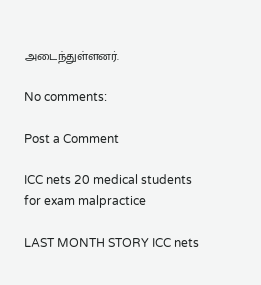அடைந்துள்ளனர்.

No comments:

Post a Comment

ICC nets 20 medical students for exam malpractice

LAST MONTH STORY ICC nets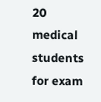20 medical students for exam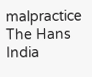malpractice The Hans India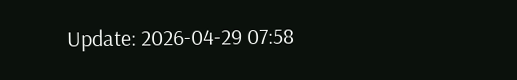Update: 2026-04-29 07:58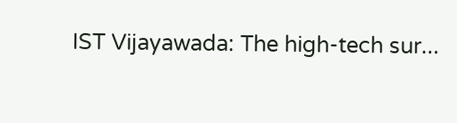IST Vijayawada: The high-tech sur...